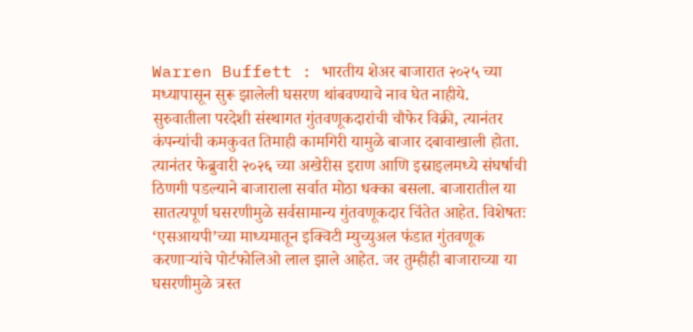Warren Buffett : भारतीय शेअर बाजारात २०२५ च्या मध्यापासून सुरू झालेली घसरण थांबवण्याचे नाव घेत नाहीये. सुरुवातीला परदेशी संस्थागत गुंतवणूकदारांची चौफेर विक्री, त्यानंतर कंपन्यांची कमकुवत तिमाही कामगिरी यामुळे बाजार दबावाखाली होता. त्यानंतर फेब्रुवारी २०२६ च्या अखेरीस इराण आणि इस्राइलमध्ये संघर्षाची ठिणगी पडल्याने बाजाराला सर्वात मोठा धक्का बसला. बाजारातील या सातत्यपूर्ण घसरणीमुळे सर्वसामान्य गुंतवणूकदार चिंतेत आहेत. विशेषतः ‘एसआयपी’च्या माध्यमातून इक्विटी म्युच्युअल फंडात गुंतवणूक करणाऱ्यांचे पोर्टफोलिओ लाल झाले आहेत. जर तुम्हीही बाजाराच्या या घसरणीमुळे त्रस्त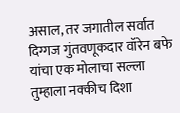असाल, तर जगातील सर्वात दिग्गज गुंतवणूकदार वॉरेन बफे यांचा एक मोलाचा सल्ला तुम्हाला नक्कीच दिशा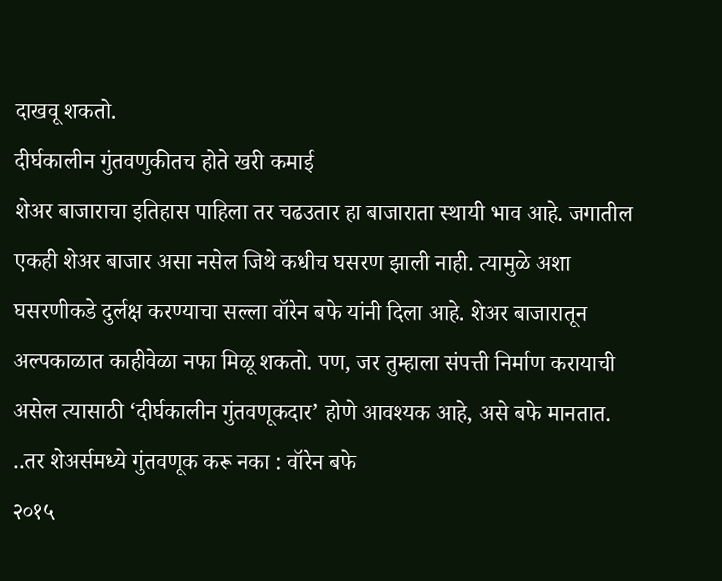दाखवू शकतो.
दीर्घकालीन गुंतवणुकीतच होते खरी कमाई
शेअर बाजाराचा इतिहास पाहिला तर चढउतार हा बाजाराता स्थायी भाव आहे. जगातील एकही शेअर बाजार असा नसेल जिथे कधीच घसरण झाली नाही. त्यामुळे अशा घसरणीकडे दुर्लक्ष करण्याचा सल्ला वॉरेन बफे यांनी दिला आहे. शेअर बाजारातून अल्पकाळात काहीवेळा नफा मिळू शकतो. पण, जर तुम्हाला संपत्ती निर्माण करायाची असेल त्यासाठी ‘दीर्घकालीन गुंतवणूकदार’ होणे आवश्यक आहे, असे बफे मानतात.
..तर शेअर्समध्ये गुंतवणूक करू नका : वॉरेन बफे
२०१५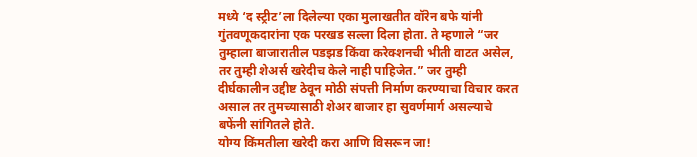मध्ये ‘द स्ट्रीट’ला दिलेल्या एका मुलाखतीत वॉरेन बफे यांनी गुंतवणूकदारांना एक परखड सल्ला दिला होता. ते म्हणाले “जर तुम्हाला बाजारातील पडझड किंवा करेक्शनची भीती वाटत असेल, तर तुम्ही शेअर्स खरेदीच केले नाही पाहिजेत.” जर तुम्ही दीर्घकालीन उद्दीष्ट ठेवून मोठी संपत्ती निर्माण करण्याचा विचार करत असाल तर तुमच्यासाठी शेअर बाजार हा सुवर्णमार्ग असल्याचे बफेंनी सांगितले होते.
योग्य किंमतीला खरेदी करा आणि विसरून जा!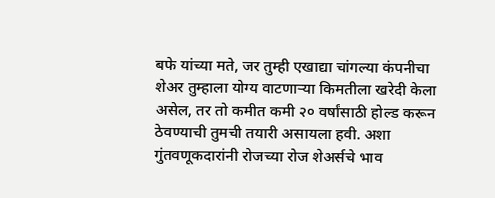बफे यांच्या मते, जर तुम्ही एखाद्या चांगल्या कंपनीचा शेअर तुम्हाला योग्य वाटणाऱ्या किमतीला खरेदी केला असेल, तर तो कमीत कमी २० वर्षांसाठी होल्ड करून ठेवण्याची तुमची तयारी असायला हवी. अशा गुंतवणूकदारांनी रोजच्या रोज शेअर्सचे भाव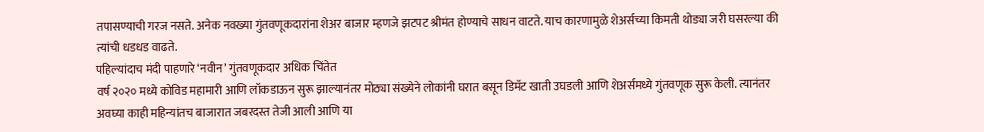तपासण्याची गरज नसते. अनेक नवख्या गुंतवणूकदारांना शेअर बाजार म्हणजे झटपट श्रीमंत होण्याचे साधन वाटते. याच कारणामुळे शेअर्सच्या किमती थोड्या जरी घसरल्या की त्यांची धडधड वाढते.
पहिल्यांदाच मंदी पाहणारे ‘नवीन’ गुंतवणूकदार अधिक चिंतेत
वर्ष २०२० मध्ये कोविड महामारी आणि लॉकडाऊन सुरू झाल्यानंतर मोठ्या संख्येने लोकांनी घरात बसून डिमॅट खाती उघडली आणि शेअर्समध्ये गुंतवणूक सुरू केली. त्यानंतर अवघ्या काही महिन्यांतच बाजारात जबरदस्त तेजी आली आणि या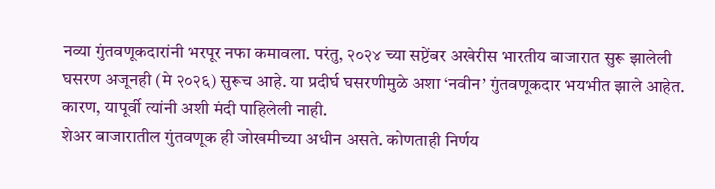नव्या गुंतवणूकदारांनी भरपूर नफा कमावला. परंतु, २०२४ च्या सप्टेंबर अखेरीस भारतीय बाजारात सुरू झालेली घसरण अजूनही (मे २०२६) सुरूच आहे. या प्रदीर्घ घसरणीमुळे अशा ‘नवीन’ गुंतवणूकदार भयभीत झाले आहेत. कारण, यापूर्वी त्यांनी अशी मंदी पाहिलेली नाही.
शेअर बाजारातील गुंतवणूक ही जोखमीच्या अधीन असते. कोणताही निर्णय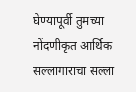घेण्यापूर्वी तुमच्या नोंदणीकृत आर्थिक सल्लागाराचा सल्ला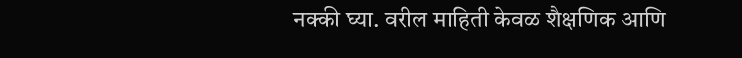नक्की घ्या. वरील माहिती केवळ शैक्षणिक आणि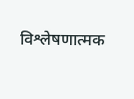विश्लेषणात्मक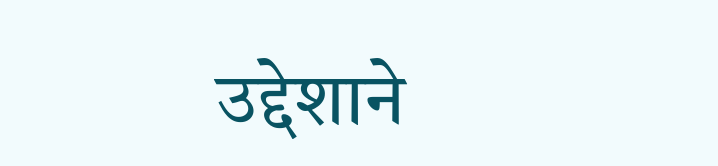उद्देशाने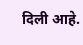दिली आहे.